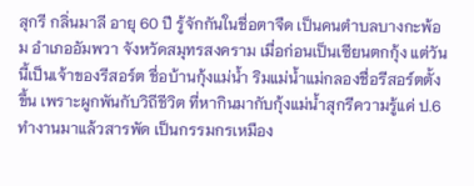สุกรี กลิ่นมาลี อายุ 60 ปี รู้จักกันในชื่อตาจืด เป็นคนตำบลบางกะพ้อม อำเภออัมพวา จังหวัดสมุทรสงคราม เมื่อก่อนเป็นเซียนตกกุ้ง แต่วันนี้เป็นเจ้าของรีสอร์ต ชื่อบ้านกุ้งแม่น้ำ ริมแม่น้ำแม่กลองชื่อรีสอร์ตตั้งขึ้น เพราะผูกพันกับวิถีชีวิต ที่หากินมากับกุ้งแม่น้ำสุกรีความรู้แค่ ป.6 ทำงานมาแล้วสารพัด เป็นกรรมกรเหมือง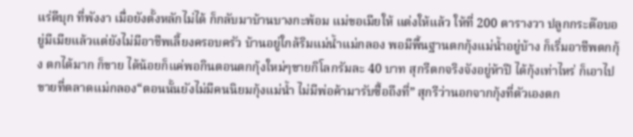แร่ดีบุก ที่พังงา เมื่อยังตั้งหลักไม่ได้ ก็กลับมาบ้านบางกะพ้อม แม่ขอเมียให้ แต่งให้แล้ว ให้ที่ 200 ตารางวา ปลูกกระต๊อบอยู่มีเมียแล้วแต่ยังไม่มีอาชีพเลี้ยงครอบครัว บ้านอยู่ใกล้ริมแม่น้ำแม่กลอง พอมีพื้นฐานตกกุ้งแม่น้ำอยู่บ้าง ก็เริ่มอาชีพตกกุ้ง ตกได้มาก ก็ขาย ได้น้อยก็แค่พอกินตอนตกกุ้งใหม่ๆขายกิโลกรัมละ 40 บาท สุกรีตกจริงจังอยู่ห้าปี ได้กุ้งเท่าไหร่ ก็เอาไปขายที่ตลาดแม่กลอง“ตอนนั้นยังไม่มีคนนิยมกุ้งแม่น้ำ ไม่มีพ่อค้ามารับซื้อถึงที่” สุกรีว่านอกจากกุ้งที่ตัวเองตก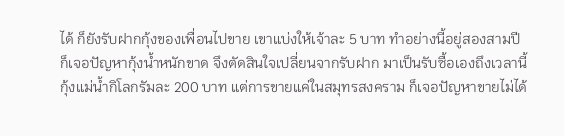ได้ ก็ยังรับฝากกุ้งของเพื่อนไปขาย เขาแบ่งให้เจ้าละ 5 บาท ทำอย่างนี้อยู่สองสามปี ก็เจอปัญหากุ้งน้ำหนักขาด จึงตัดสินใจเปลี่ยนจากรับฝาก มาเป็นรับซื้อเองถึงเวลานี้ กุ้งแม่น้ำกิโลกรัมละ 200 บาท แต่การขายแค่ในสมุทรสงคราม ก็เจอปัญหาขายไม่ได้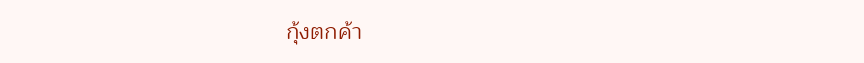กุ้งตกค้า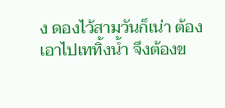ง ดองไว้สามวันก็เน่า ต้องเอาไปเททิ้งน้ำ จึงต้องข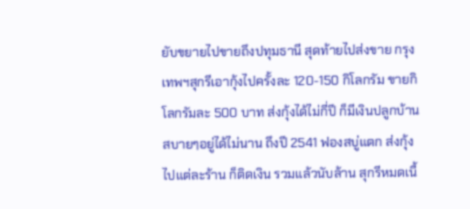ยับขยายไปขายถึงปทุมธานี สุดท้ายไปส่งขาย กรุงเทพฯสุกรีเอากุ้งไปครั้งละ 120-150 กิโลกรัม ขายกิโลกรัมละ 500 บาท ส่งกุ้งได้ไม่กี่ปี ก็มีเงินปลูกบ้านสบายๆอยู่ได้ไม่นาน ถึงปี 2541 ฟองสบู่แตก ส่งกุ้งไปแต่ละร้าน ก็ติดเงิน รวมแล้วนับล้าน สุกรีหมดเนื้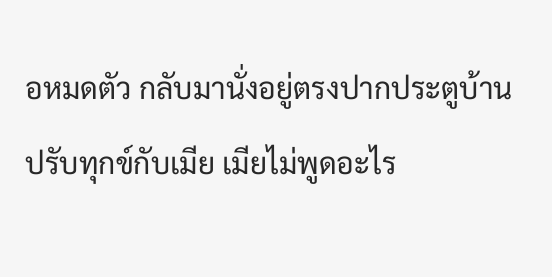อหมดตัว กลับมานั่งอยู่ตรงปากประตูบ้าน ปรับทุกข์กับเมีย เมียไม่พูดอะไร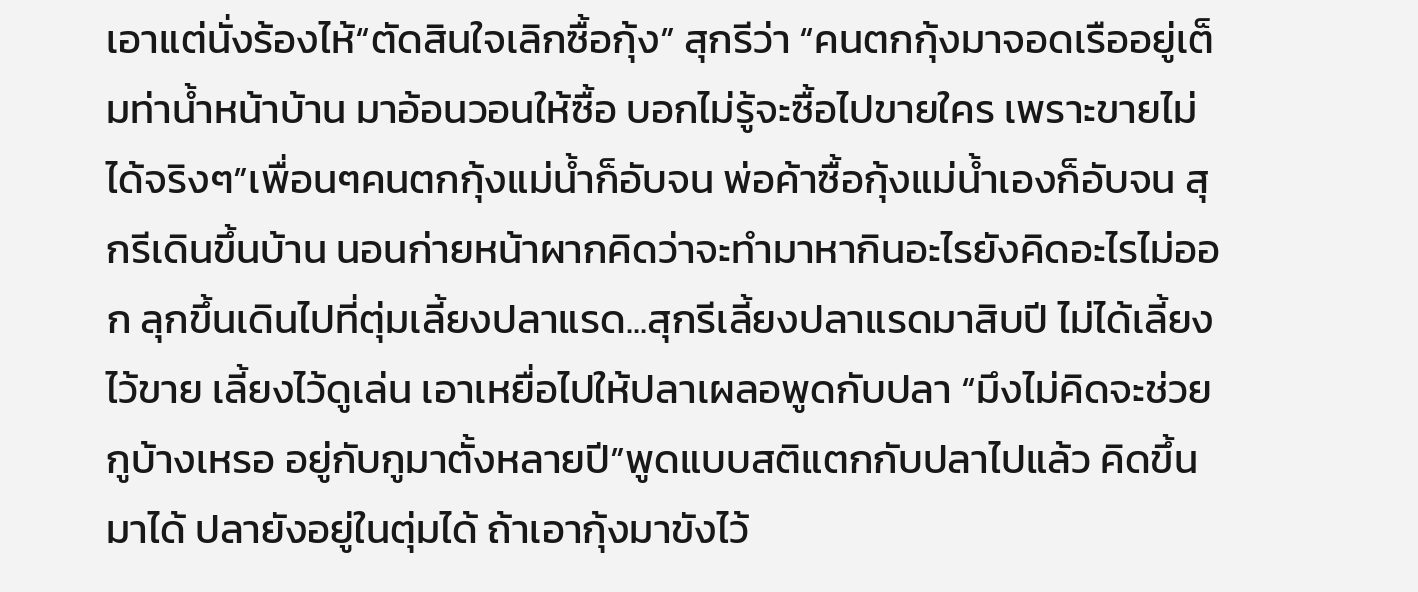เอาแต่นั่งร้องไห้“ตัดสินใจเลิกซื้อกุ้ง” สุกรีว่า “คนตกกุ้งมาจอดเรืออยู่เต็มท่าน้ำหน้าบ้าน มาอ้อนวอนให้ซื้อ บอกไม่รู้จะซื้อไปขายใคร เพราะขายไม่ได้จริงๆ”เพื่อนๆคนตกกุ้งแม่น้ำก็อับจน พ่อค้าซื้อกุ้งแม่น้ำเองก็อับจน สุกรีเดินขึ้นบ้าน นอนก่ายหน้าผากคิดว่าจะทำมาหากินอะไรยังคิดอะไรไม่ออก ลุกขึ้นเดินไปที่ตุ่มเลี้ยงปลาแรด...สุกรีเลี้ยงปลาแรดมาสิบปี ไม่ได้เลี้ยงไว้ขาย เลี้ยงไว้ดูเล่น เอาเหยื่อไปให้ปลาเผลอพูดกับปลา “มึงไม่คิดจะช่วยกูบ้างเหรอ อยู่กับกูมาตั้งหลายปี”พูดแบบสติแตกกับปลาไปแล้ว คิดขึ้นมาได้ ปลายังอยู่ในตุ่มได้ ถ้าเอากุ้งมาขังไว้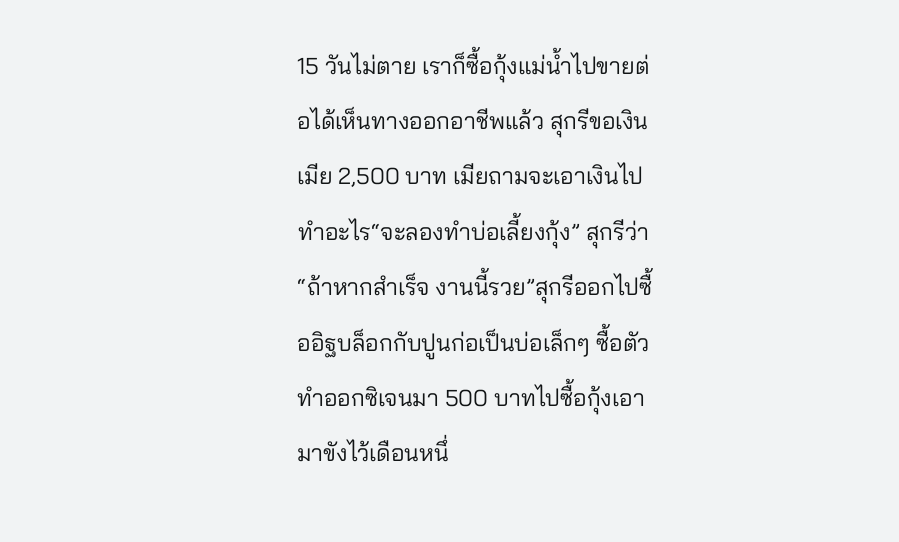15 วันไม่ตาย เราก็ซื้อกุ้งแม่น้ำไปขายต่อได้เห็นทางออกอาชีพแล้ว สุกรีขอเงินเมีย 2,500 บาท เมียถามจะเอาเงินไปทำอะไร“จะลองทำบ่อเลี้ยงกุ้ง” สุกรีว่า “ถ้าหากสำเร็จ งานนี้รวย”สุกรีออกไปซื้ออิฐบล็อกกับปูนก่อเป็นบ่อเล็กๆ ซื้อตัวทำออกซิเจนมา 500 บาทไปซื้อกุ้งเอามาขังไว้เดือนหนึ่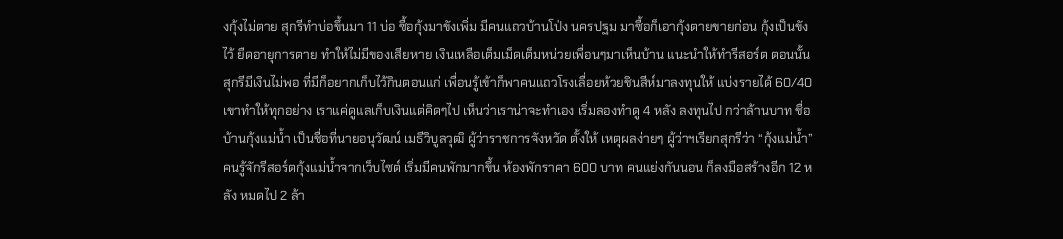งกุ้งไม่ตาย สุกรีทำบ่อขึ้นมา 11 บ่อ ซื้อกุ้งมาขังเพิ่ม มีคนแถวบ้านโป่ง นครปฐม มาซื้อก็เอากุ้งตายขายก่อน กุ้งเป็นขังไว้ ยืดอายุการตาย ทำให้ไม่มีของเสียหาย เงินเหลือเต็มเม็ดเต็มหน่วยเพื่อนๆมาเห็นบ้าน แนะนำให้ทำรีสอร์ต ตอนนั้นสุกรีมีเงินไม่พอ ที่มีก็อยากเก็บไว้กินตอนแก่ เพื่อนรู้เข้าก็พาคนแถวโรงเลื่อยห้วยชินสีห์มาลงทุนให้ แบ่งรายได้ 60/40 เขาทำให้ทุกอย่าง เราแค่ดูแลเก็บเงินแต่คิดๆไป เห็นว่าเราน่าจะทำเอง เริ่มลองทำดู 4 หลัง ลงทุนไป กว่าล้านบาท ชื่อบ้านกุ้งแม่น้ำ เป็นชื่อที่นายอนุวัฒน์ เมธีวิบูลวุฒิ ผู้ว่าราชการจังหวัด ตั้งให้ เหตุผลง่ายๆ ผู้ว่าฯเรียกสุกรีว่า “กุ้งแม่น้ำ”คนรู้จักรีสอร์ตกุ้งแม่น้ำจากเว็บไซต์ เริ่มมีคนพักมากขึ้น ห้องพักราคา 600 บาท คนแย่งกันนอน ก็ลงมือสร้างอีก 12 หลัง หมดไป 2 ล้า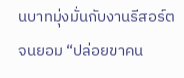นบาทมุ่งมั่นกับงานรีสอร์ต จนยอม “ปล่อยขาคน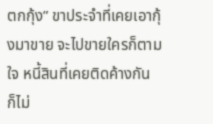ตกกุ้ง” ขาประจำที่เคยเอากุ้งมาขาย จะไปขายใครก็ตามใจ หนี้สินที่เคยติดค้างกัน ก็ไม่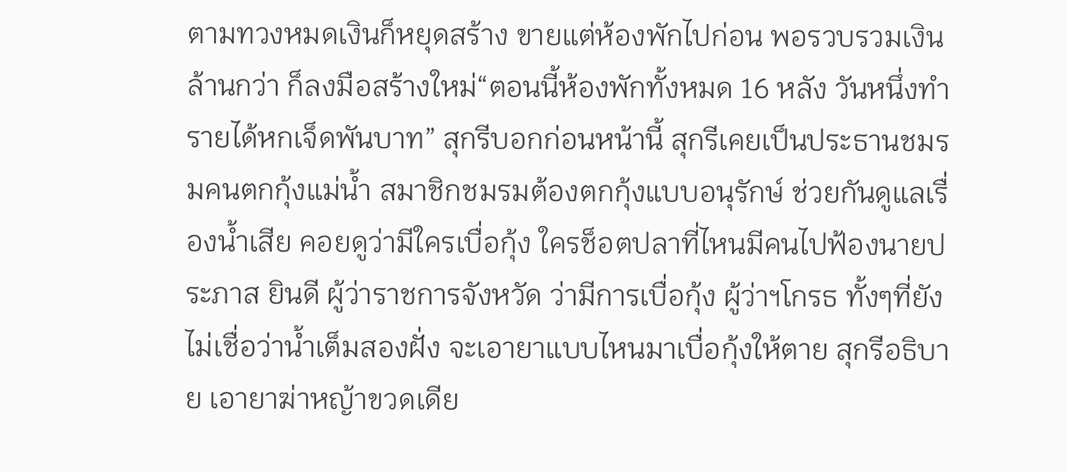ตามทวงหมดเงินก็หยุดสร้าง ขายแต่ห้องพักไปก่อน พอรวบรวมเงินล้านกว่า ก็ลงมือสร้างใหม่“ตอนนี้ห้องพักทั้งหมด 16 หลัง วันหนึ่งทำรายได้หกเจ็ดพันบาท” สุกรีบอกก่อนหน้านี้ สุกรีเคยเป็นประธานชมรมคนตกกุ้งแม่น้ำ สมาชิกชมรมต้องตกกุ้งแบบอนุรักษ์ ช่วยกันดูแลเรื่องน้ำเสีย คอยดูว่ามีใครเบื่อกุ้ง ใครช็อตปลาที่ไหนมีคนไปฟ้องนายประภาส ยินดี ผู้ว่าราชการจังหวัด ว่ามีการเบื่อกุ้ง ผู้ว่าฯโกรธ ทั้งๆที่ยังไม่เชื่อว่าน้ำเต็มสองฝั่ง จะเอายาแบบไหนมาเบื่อกุ้งให้ตาย สุกรีอธิบาย เอายาฆ่าหญ้าขวดเดีย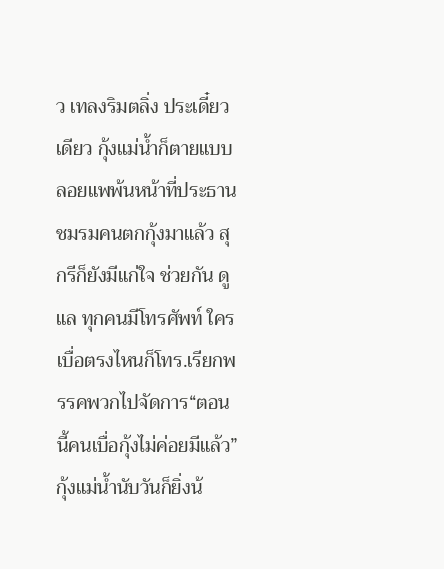ว เทลงริมตลิ่ง ประเดี๋ยวเดียว กุ้งแม่น้ำก็ตายแบบลอยแพพ้นหน้าที่ประธานชมรมคนตกกุ้งมาแล้ว สุกรีก็ยังมีแก่ใจ ช่วยกัน ดูแล ทุกคนมีโทรศัพท์ ใครเบื่อตรงไหนก็โทร.เรียกพรรคพวกไปจัดการ“ตอนนี้คนเบื่อกุ้งไม่ค่อยมีแล้ว”กุ้งแม่น้ำนับวันก็ยิ่งน้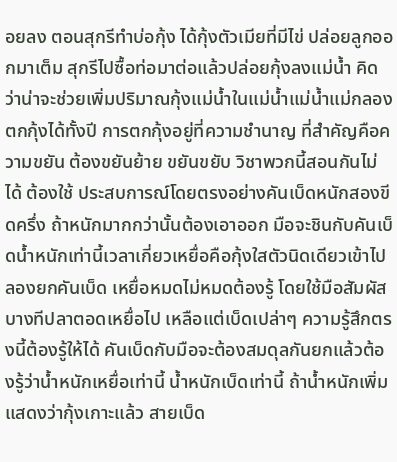อยลง ตอนสุกรีทำบ่อกุ้ง ได้กุ้งตัวเมียที่มีไข่ ปล่อยลูกออกมาเต็ม สุกรีไปซื้อท่อมาต่อแล้วปล่อยกุ้งลงแม่น้ำ คิดว่าน่าจะช่วยเพิ่มปริมาณกุ้งแม่น้ำในแม่น้ำแม่น้ำแม่กลองตกกุ้งได้ทั้งปี การตกกุ้งอยู่ที่ความชำนาญ ที่สำคัญคือความขยัน ต้องขยันย้าย ขยันขยับ วิชาพวกนี้สอนกันไม่ได้ ต้องใช้ ประสบการณ์โดยตรงอย่างคันเบ็ดหนักสองขีดครึ่ง ถ้าหนักมากกว่านั้นต้องเอาออก มือจะชินกับคันเบ็ดน้ำหนักเท่านี้เวลาเกี่ยวเหยื่อคือกุ้งใสตัวนิดเดียวเข้าไป ลองยกคันเบ็ด เหยื่อหมดไม่หมดต้องรู้ โดยใช้มือสัมผัส บางทีปลาตอดเหยื่อไป เหลือแต่เบ็ดเปล่าๆ ความรู้สึกตรงนี้ต้องรู้ให้ได้ คันเบ็ดกับมือจะต้องสมดุลกันยกแล้วต้องรู้ว่าน้ำหนักเหยื่อเท่านี้ น้ำหนักเบ็ดเท่านี้ ถ้าน้ำหนักเพิ่มแสดงว่ากุ้งเกาะแล้ว สายเบ็ด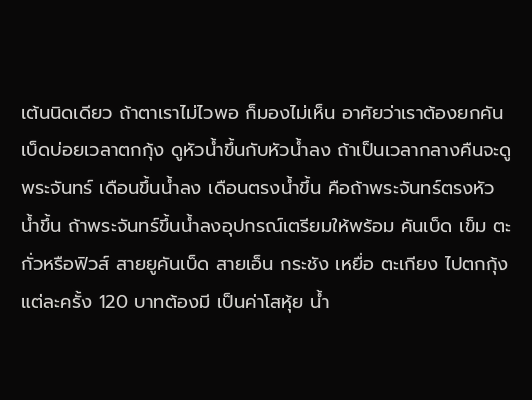เต้นนิดเดียว ถ้าตาเราไม่ไวพอ ก็มองไม่เห็น อาศัยว่าเราต้องยกคันเบ็ดบ่อยเวลาตกกุ้ง ดูหัวน้ำขึ้นกับหัวน้ำลง ถ้าเป็นเวลากลางคืนจะดูพระจันทร์ เดือนขึ้นน้ำลง เดือนตรงน้ำขึ้น คือถ้าพระจันทร์ตรงหัว น้ำขึ้น ถ้าพระจันทร์ขึ้นน้ำลงอุปกรณ์เตรียมให้พร้อม คันเบ็ด เข็ม ตะกั่วหรือฟิวส์ สายยูคันเบ็ด สายเอ็น กระชัง เหยื่อ ตะเกียง ไปตกกุ้งแต่ละครั้ง 120 บาทต้องมี เป็นค่าโสหุ้ย น้ำ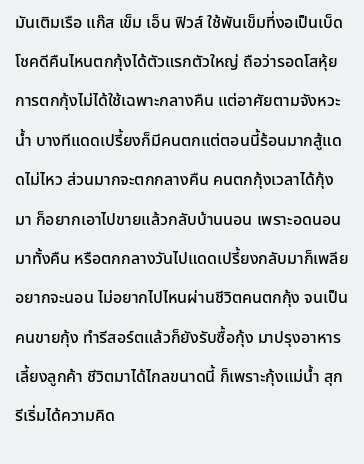มันเติมเรือ แก๊ส เข็ม เอ็น ฟิวส์ ใช้พันเข็มที่งอเป็นเบ็ดโชคดีคืนไหนตกกุ้งได้ตัวแรกตัวใหญ่ ถือว่ารอดโสหุ้ยการตกกุ้งไม่ได้ใช้เฉพาะกลางคืน แต่อาศัยตามจังหวะน้ำ บางทีแดดเปรี้ยงก็มีคนตกแต่ตอนนี้ร้อนมากสู้แดดไม่ไหว ส่วนมากจะตกกลางคืน คนตกกุ้งเวลาได้กุ้งมา ก็อยากเอาไปขายแล้วกลับบ้านนอน เพราะอดนอนมาทั้งคืน หรือตกกลางวันไปแดดเปรี้ยงกลับมาก็เพลีย อยากจะนอน ไม่อยากไปไหนผ่านชีวิตคนตกกุ้ง จนเป็นคนขายกุ้ง ทำรีสอร์ตแล้วก็ยังรับซื้อกุ้ง มาปรุงอาหารเลี้ยงลูกค้า ชีวิตมาได้ไกลขนาดนี้ ก็เพราะกุ้งแม่น้ำ สุกรีเริ่มได้ความคิด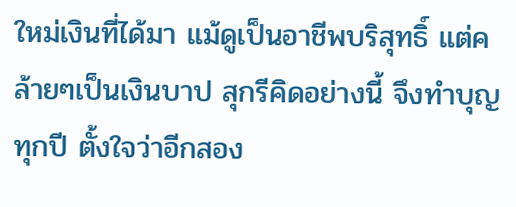ใหม่เงินที่ได้มา แม้ดูเป็นอาชีพบริสุทธิ์ แต่คล้ายๆเป็นเงินบาป สุกรีคิดอย่างนี้ จึงทำบุญทุกปี ตั้งใจว่าอีกสอง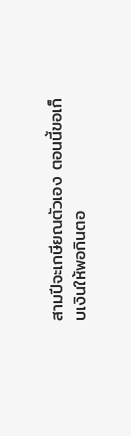สามปีจะเกษียณตัวเอง ตอนนี้ขอเก็บเงินให้พอกินตอ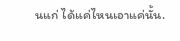นแก่ ได้แค่ไหนเอาแค่นั้น.